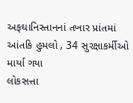અફઘાનિસ્તાનનાં તખાર પ્રાંતમાં આંતકિ હુમલો , 34 સુરક્ષાકર્મીઓ માર્યા ગયા
લોકસત્તા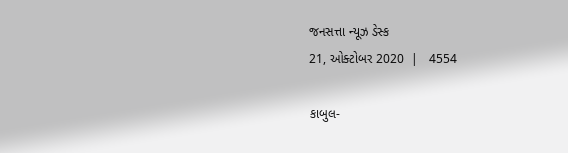જનસત્તા ન્યૂઝ ડેસ્ક
21, ઓક્ટોબર 2020  |   4554

કાબુલ-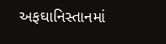અફઘાનિસ્તાનમાં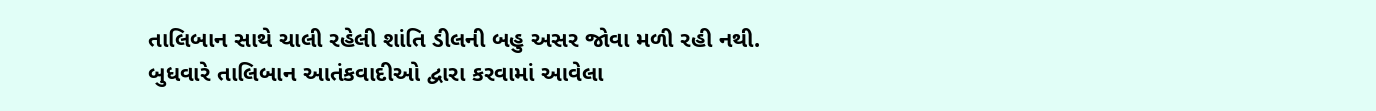તાલિબાન સાથે ચાલી રહેલી શાંતિ ડીલની બહુ અસર જોવા મળી રહી નથી. બુધવારે તાલિબાન આતંકવાદીઓ દ્વારા કરવામાં આવેલા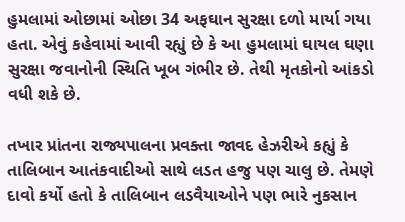હુમલામાં ઓછામાં ઓછા 34 અફઘાન સુરક્ષા દળો માર્યા ગયા હતા. એવું કહેવામાં આવી રહ્યું છે કે આ હુમલામાં ઘાયલ ઘણા સુરક્ષા જવાનોની સ્થિતિ ખૂબ ગંભીર છે. તેથી મૃતકોનો આંકડો વધી શકે છે.

તખાર પ્રાંતના રાજ્યપાલના પ્રવક્તા જાવદ હેઝરીએ કહ્યું કે તાલિબાન આતંકવાદીઓ સાથે લડત હજુ પણ ચાલુ છે. તેમણે દાવો કર્યો હતો કે તાલિબાન લડવૈયાઓને પણ ભારે નુકસાન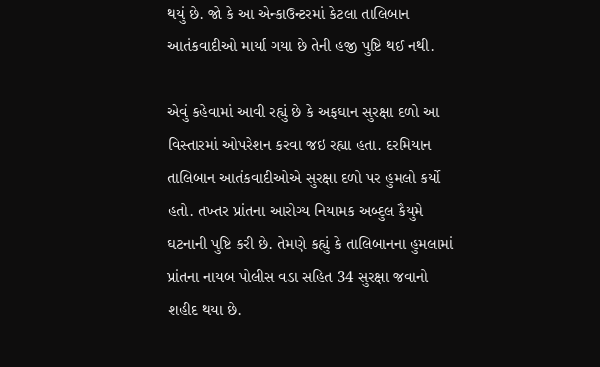થયું છે. જો કે આ એન્કાઉન્ટરમાં કેટલા તાલિબાન આતંકવાદીઓ માર્યા ગયા છે તેની હજી પુષ્ટિ થઈ નથી.

એવું કહેવામાં આવી રહ્યું છે કે અફઘાન સુરક્ષા દળો આ વિસ્તારમાં ઓપરેશન કરવા જઇ રહ્યા હતા. દરમિયાન તાલિબાન આતંકવાદીઓએ સુરક્ષા દળો પર હુમલો કર્યો હતો. તખ્તર પ્રાંતના આરોગ્ય નિયામક અબ્દુલ કૈયુમે ઘટનાની પુષ્ટિ કરી છે. તેમણે કહ્યું કે તાલિબાનના હુમલામાં પ્રાંતના નાયબ પોલીસ વડા સહિત 34 સુરક્ષા જવાનો શહીદ થયા છે.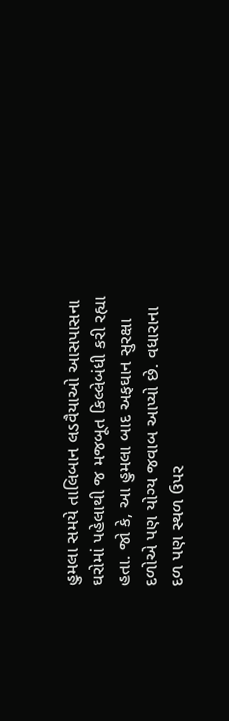હુમલા સમયે તાલિબાન લડવૈયાઓ આસપાસના ઘરોમાં પહેલાથી જ મજબૂત કિલ્લેબંધી કરી રહ્યા હતા. જો કે, આ હુમલા બાદ અફઘાન સુરક્ષા દળોએ પણ યોગ્ય જવાબ આપ્યો છે. વધારાના દળ પણ સ્થળ ઉપર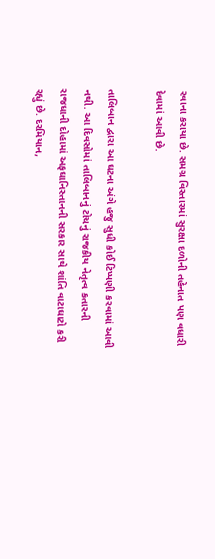રવાના કરાયા છે. સમગ્ર વિસ્તારમાં સુરક્ષા દળોની તહેનાત પણ વધારી દેવામાં આવી છે.

તાલિબાન દ્વારા આ ઘટના અંગે હજુ સુધી કોઈ ટિપ્પણી કરવામાં આવી નથી. આ દિવસોમાં તાલિબાનનું ટોચનું રાજકીય નેતૃત્વ કતારની રાજધાની દોહામાં અફઘાનિસ્તાનની સરકાર સાથે શાંતિ વાટાઘાટો કરી રહ્યું છે. દરમિયાન,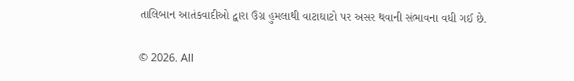તાલિબાન આતંકવાદીઓ દ્વારા ઉગ્ર હુમલાથી વાટાઘાટો પર અસર થવાની સંભાવના વધી ગઈ છે.

© 2026. All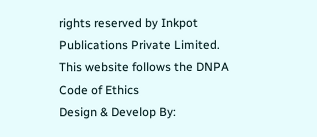rights reserved by Inkpot Publications Private Limited.
This website follows the DNPA Code of Ethics
Design & Develop By: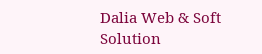Dalia Web & Soft Solution